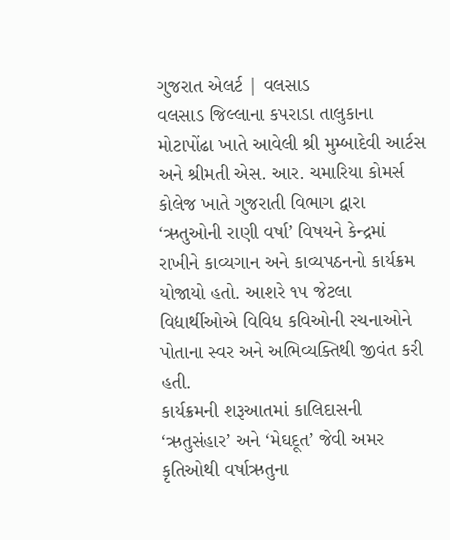ગુજરાત એલર્ટ | વલસાડ
વલસાડ જિલ્લાના કપરાડા તાલુકાના મોટાપોંઢા ખાતે આવેલી શ્રી મુમ્બાદેવી આર્ટસ અને શ્રીમતી એસ. આર. ચમારિયા કોમર્સ કોલેજ ખાતે ગુજરાતી વિભાગ દ્વારા ‘ઋતુઓની રાણી વર્ષા’ વિષયને કેન્દ્રમાં રાખીને કાવ્યગાન અને કાવ્યપઠનનો કાર્યક્રમ યોજાયો હતો. આશરે ૧૫ જેટલા વિદ્યાર્થીઓએ વિવિધ કવિઓની રચનાઓને પોતાના સ્વર અને અભિવ્યક્તિથી જીવંત કરી હતી.
કાર્યક્રમની શરૂઆતમાં કાલિદાસની ‘ઋતુસંહાર’ અને ‘મેઘદૂત’ જેવી અમર કૃતિઓથી વર્ષાઋતુના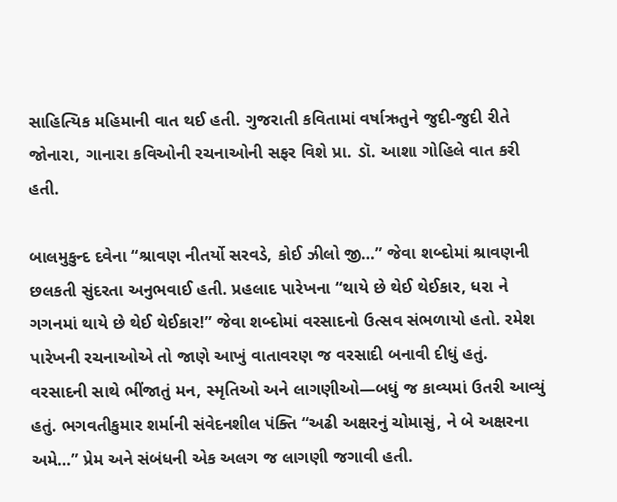સાહિત્યિક મહિમાની વાત થઈ હતી. ગુજરાતી કવિતામાં વર્ષાઋતુને જુદી-જુદી રીતે જોનારા, ગાનારા કવિઓની રચનાઓની સફર વિશે પ્રા. ડૉ. આશા ગોહિલે વાત કરી હતી.

બાલમુકુન્દ દવેના “શ્રાવણ નીતર્યો સરવડે, કોઈ ઝીલો જી…” જેવા શબ્દોમાં શ્રાવણની છલકતી સુંદરતા અનુભવાઈ હતી. પ્રહલાદ પારેખના “થાયે છે થેઈ થેઈકાર, ધરા ને ગગનમાં થાયે છે થેઈ થેઈકાર!” જેવા શબ્દોમાં વરસાદનો ઉત્સવ સંભળાયો હતો. રમેશ પારેખની રચનાઓએ તો જાણે આખું વાતાવરણ જ વરસાદી બનાવી દીધું હતું. વરસાદની સાથે ભીંજાતું મન, સ્મૃતિઓ અને લાગણીઓ—બધું જ કાવ્યમાં ઉતરી આવ્યું હતું. ભગવતીકુમાર શર્માની સંવેદનશીલ પંક્તિ “અઢી અક્ષરનું ચોમાસું, ને બે અક્ષરના અમે…” પ્રેમ અને સંબંધની એક અલગ જ લાગણી જગાવી હતી.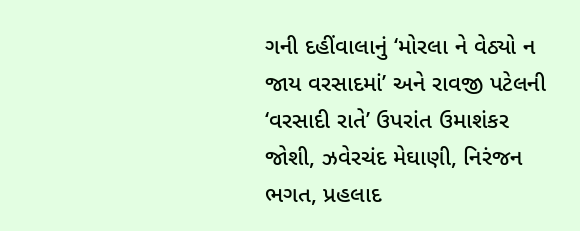ગની દહીંવાલાનું ‘મોરલા ને વેઠ્યો ન જાય વરસાદમાં’ અને રાવજી પટેલની ‘વરસાદી રાતે’ ઉપરાંત ઉમાશંકર જોશી, ઝવેરચંદ મેઘાણી, નિરંજન ભગત, પ્રહલાદ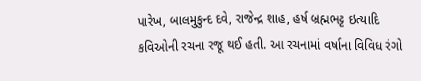પારેખ, બાલમુકુન્દ દવે, રાજેન્દ્ર શાહ, હર્ષ બ્રહ્મભટ્ટ ઇત્યાદિ કવિઓની રચના રજૂ થઈ હતી. આ રચનામાં વર્ષાના વિવિધ રંગો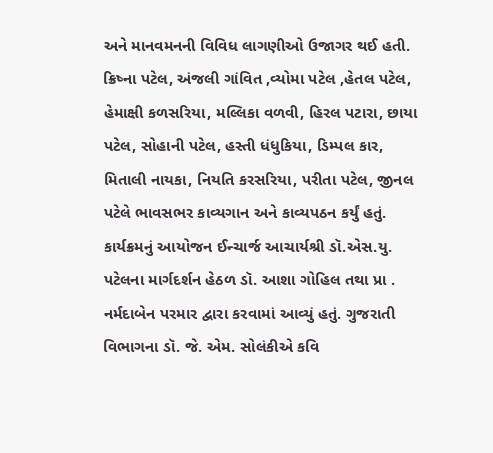અને માનવમનની વિવિધ લાગણીઓ ઉજાગર થઈ હતી. ક્રિષ્ના પટેલ, અંજલી ગાંવિત ,વ્યોમા પટેલ ,હેતલ પટેલ, હેમાક્ષી કળસરિયા, મલ્લિકા વળવી, હિરલ પટારા, છાયા પટેલ, સોહાની પટેલ, હસ્તી ધંધુકિયા, ડિમ્પલ કાર, મિતાલી નાયકા, નિયતિ કરસરિયા, પરીતા પટેલ, જીનલ પટેલે ભાવસભર કાવ્યગાન અને કાવ્યપઠન કર્યું હતું.
કાર્યક્રમનું આયોજન ઈન્ચાર્જ આચાર્યશ્રી ડૉ.એસ.યુ. પટેલના માર્ગદર્શન હેઠળ ડૉ. આશા ગોહિલ તથા પ્રા . નર્મદાબેન પરમાર દ્વારા કરવામાં આવ્યું હતું. ગુજરાતી વિભાગના ડૉ. જે. એમ. સોલંકીએ કવિ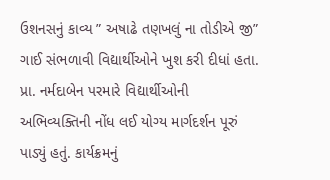ઉશનસનું કાવ્ય ” અષાઢે તણખલું ના તોડીએ જી” ગાઈ સંભળાવી વિદ્યાર્થીઓને ખુશ કરી દીધાં હતા. પ્રા. નર્મદાબેન પરમારે વિદ્યાર્થીઓની અભિવ્યક્તિની નોંધ લઈ યોગ્ય માર્ગદર્શન પૂરું પાડ્યું હતું. કાર્યક્રમનું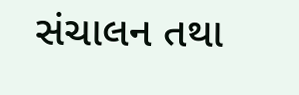સંચાલન તથા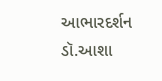આભારદર્શન ડૉ.આશા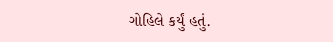ગોહિલે કર્યું હતું.